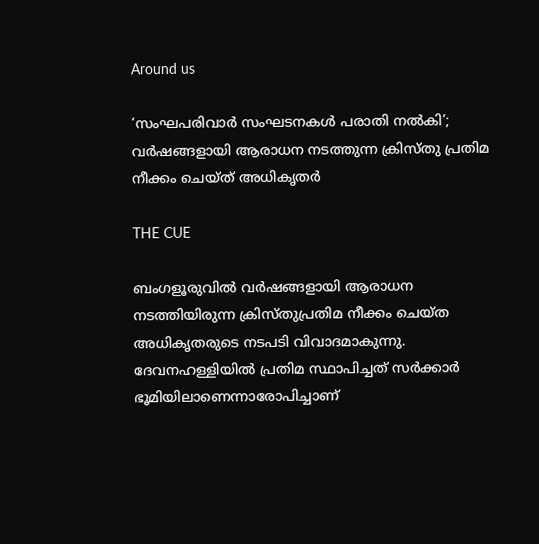Around us

‘സംഘപരിവാര്‍ സംഘടനകള്‍ പരാതി നല്‍കി’; വര്‍ഷങ്ങളായി ആരാധന നടത്തുന്ന ക്രിസ്തു പ്രതിമ നീക്കം ചെയ്ത് അധികൃതര്‍

THE CUE

ബംഗളൂരുവില്‍ വര്‍ഷങ്ങളായി ആരാധന നടത്തിയിരുന്ന ക്രിസ്തുപ്രതിമ നീക്കം ചെയ്ത അധികൃതരുടെ നടപടി വിവാദമാകുന്നു. ദേവനഹള്ളിയില്‍ പ്രതിമ സ്ഥാപിച്ചത് സര്‍ക്കാര്‍ ഭൂമിയിലാണെന്നാരോപിച്ചാണ്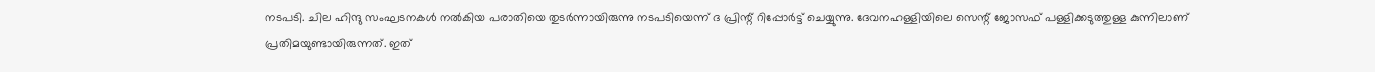നടപടി. ചില ഹിന്ദു സംഘടനകള്‍ നല്‍കിയ പരാതിയെ തുടര്‍ന്നായിരുന്നു നടപടിയെന്ന് ദ പ്രിന്റ് റിപ്പോര്‍ട്ട് ചെയ്യുന്നു. ദേവനഹള്ളിയിലെ സെന്റ് ജോസഫ് പള്ളിക്കടുത്തുള്ള കുന്നിലാണ് പ്രതിമയുണ്ടായിരുന്നത്. ഇത്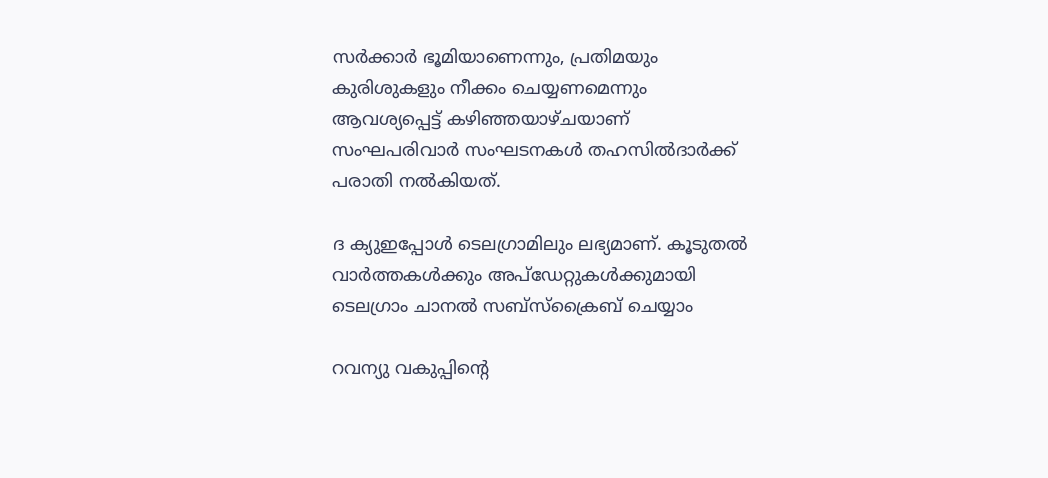സര്‍ക്കാര്‍ ഭൂമിയാണെന്നും, പ്രതിമയും കുരിശുകളും നീക്കം ചെയ്യണമെന്നും ആവശ്യപ്പെട്ട് കഴിഞ്ഞയാഴ്ചയാണ് സംഘപരിവാര്‍ സംഘടനകള്‍ തഹസില്‍ദാര്‍ക്ക് പരാതി നല്‍കിയത്.

ദ ക്യുഇപ്പോള്‍ ടെലഗ്രാമിലും ലഭ്യമാണ്. കൂടുതല്‍ വാര്‍ത്തകള്‍ക്കും അപ്‌ഡേറ്റുകള്‍ക്കുമായി ടെലഗ്രാം ചാനല്‍ സബ്‌സ്‌ക്രൈബ് ചെയ്യാം

റവന്യു വകുപ്പിന്റെ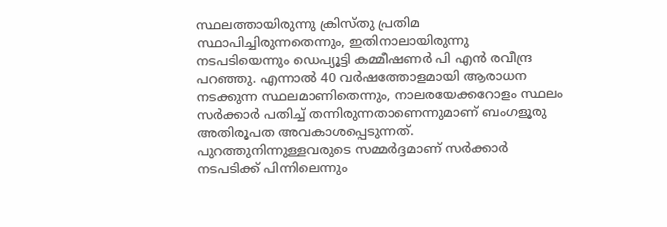സ്ഥലത്തായിരുന്നു ക്രിസ്തു പ്രതിമ സ്ഥാപിച്ചിരുന്നതെന്നും, ഇതിനാലായിരുന്നു നടപടിയെന്നും ഡെപ്യൂട്ടി കമ്മീഷണര്‍ പി എന്‍ രവീന്ദ്ര പറഞ്ഞു. എന്നാല്‍ 40 വര്‍ഷത്തോളമായി ആരാധന നടക്കുന്ന സ്ഥലമാണിതെന്നും, നാലരയേക്കറോളം സ്ഥലം സര്‍ക്കാര്‍ പതിച്ച് തന്നിരുന്നതാണെന്നുമാണ് ബംഗളൂരു അതിരൂപത അവകാശപ്പെടുന്നത്. പുറത്തുനിന്നുള്ളവരുടെ സമ്മര്‍ദ്ദമാണ് സര്‍ക്കാര്‍ നടപടിക്ക് പിന്നിലെന്നും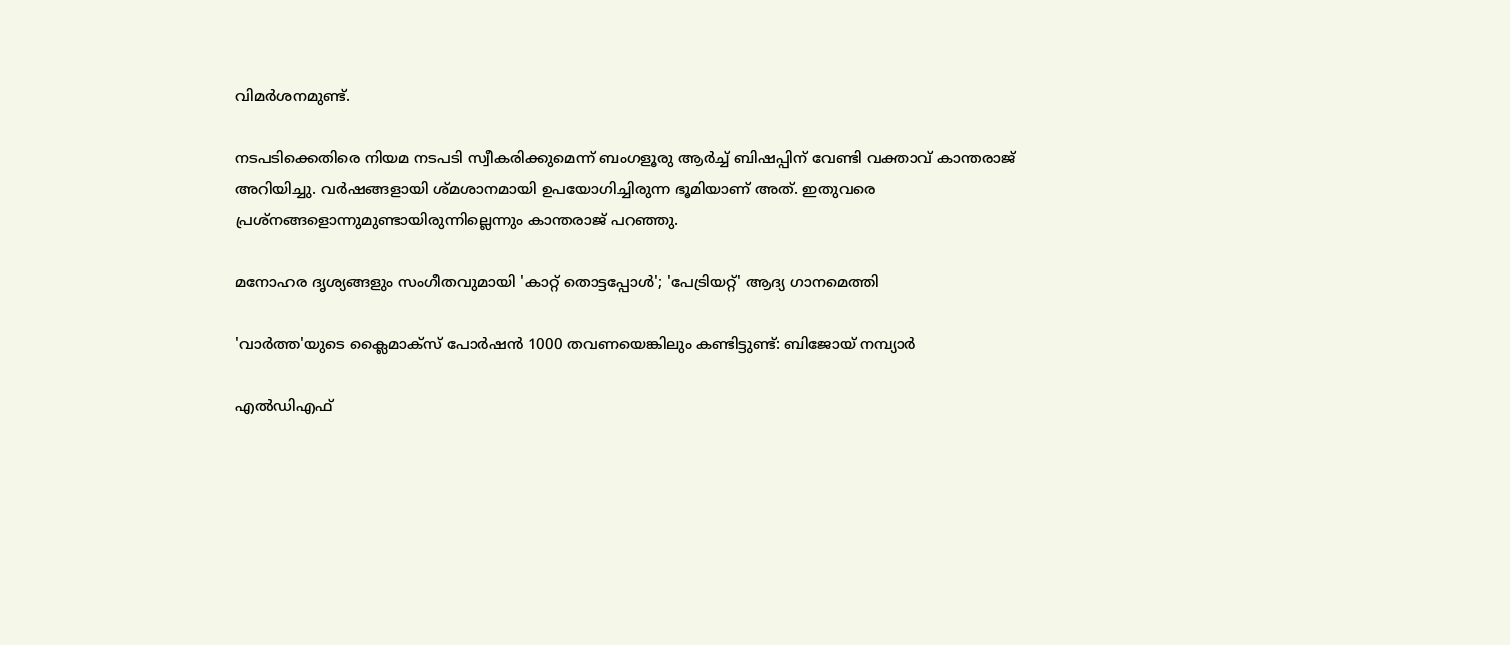വിമര്‍ശനമുണ്ട്.

നടപടിക്കെതിരെ നിയമ നടപടി സ്വീകരിക്കുമെന്ന് ബംഗളൂരു ആര്‍ച്ച് ബിഷപ്പിന് വേണ്ടി വക്താവ് കാന്തരാജ് അറിയിച്ചു. വര്‍ഷങ്ങളായി ശ്മശാനമായി ഉപയോഗിച്ചിരുന്ന ഭൂമിയാണ് അത്. ഇതുവരെ പ്രശ്‌നങ്ങളൊന്നുമുണ്ടായിരുന്നില്ലെന്നും കാന്തരാജ് പറഞ്ഞു.

മനോഹര ദൃശ്യങ്ങളും സംഗീതവുമായി 'കാറ്റ് തൊട്ടപ്പോൾ'; 'പേട്രിയറ്റ്' ആദ്യ ഗാനമെത്തി

'വാർത്ത'യുടെ ക്ലൈമാക്സ് പോർഷൻ 1000 തവണയെങ്കിലും കണ്ടിട്ടുണ്ട്: ബിജോയ് നമ്പ്യാർ

എല്‍ഡിഎഫ്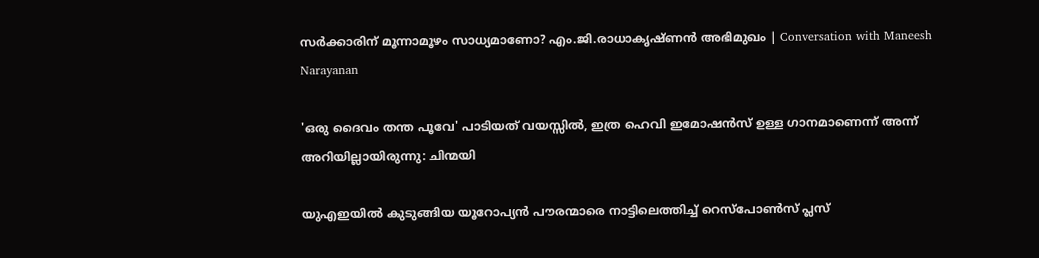സര്‍ക്കാരിന് മൂന്നാമൂഴം സാധ്യമാണോ? എം.ജി.രാധാകൃഷ്ണന്‍ അഭിമുഖം | Conversation with Maneesh Narayanan

'ഒരു ദൈവം തന്ത പൂവേ' പാടിയത് വയസ്സിൽ, ഇത്ര ഹെവി ഇമോഷൻസ് ഉള്ള ഗാനമാണെന്ന് അന്ന് അറിയില്ലായിരുന്നു: ചിന്മയി

യുഎഇയിൽ കുടുങ്ങിയ യൂറോപ്യൻ പൗരന്മാരെ നാട്ടിലെത്തിച്ച് റെസ്പോൺസ് പ്ലസ്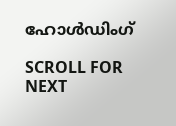ഹോൾഡിംഗ്

SCROLL FOR NEXT